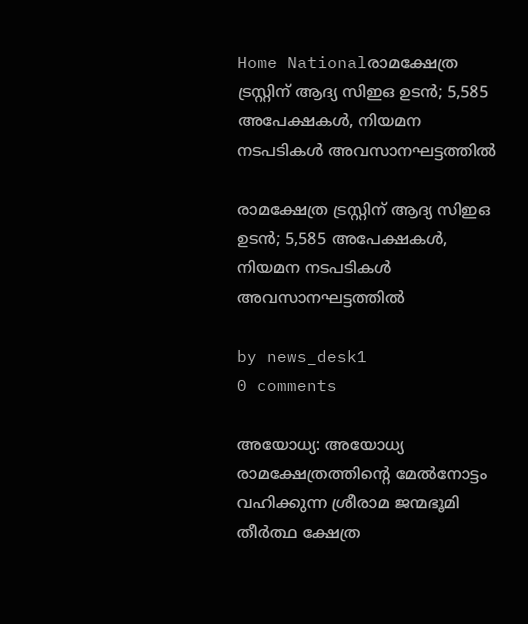Home Nationalരാമക്ഷേത്ര ട്രസ്റ്റിന് ആദ്യ സിഇഒ ഉടൻ; 5,585 അപേക്ഷകൾ, നിയമന നടപടികൾ അവസാനഘട്ടത്തിൽ

രാമക്ഷേത്ര ട്രസ്റ്റിന് ആദ്യ സിഇഒ ഉടൻ; 5,585 അപേക്ഷകൾ, നിയമന നടപടികൾ അവസാനഘട്ടത്തിൽ

by news_desk1
0 comments

അയോധ്യ: അയോധ്യ രാമക്ഷേത്രത്തിന്റെ മേൽനോട്ടം വഹിക്കുന്ന ശ്രീരാമ ജന്മഭൂമി തീർത്ഥ ക്ഷേത്ര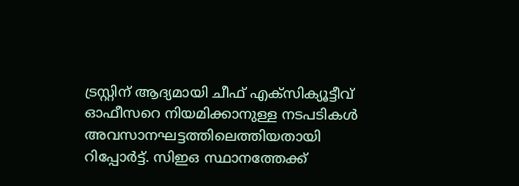ട്രസ്റ്റിന് ആദ്യമായി ചീഫ് എക്സിക്യൂട്ടീവ് ഓഫീസറെ നിയമിക്കാനുള്ള നടപടികൾ അവസാനഘട്ടത്തിലെത്തിയതായി റിപ്പോർട്ട്. സിഇഒ സ്ഥാനത്തേക്ക്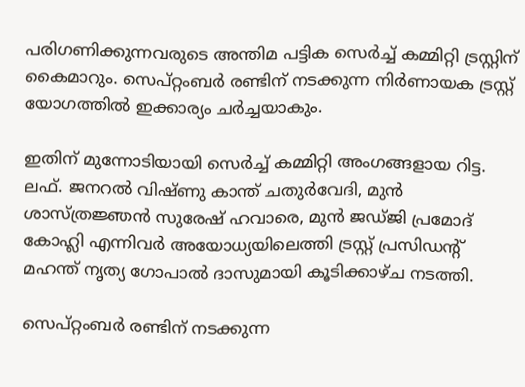പരിഗണിക്കുന്നവരുടെ അന്തിമ പട്ടിക സെർച്ച് കമ്മിറ്റി ട്രസ്റ്റിന് കൈമാറും. സെപ്റ്റംബർ രണ്ടിന് നടക്കുന്ന നിർണായക ട്രസ്റ്റ് യോഗത്തിൽ ഇക്കാര്യം ചർച്ചയാകും.

ഇതിന് മുന്നോടിയായി സെർച്ച് കമ്മിറ്റി അംഗങ്ങളായ റിട്ട. ലഫ്. ജനറൽ വിഷ്ണു കാന്ത് ചതുർവേദി, മുൻ ശാസ്ത്രജ്ഞൻ സുരേഷ് ഹവാരെ, മുൻ ജഡ്ജി പ്രമോദ് കോഹ്ലി എന്നിവർ അയോധ്യയിലെത്തി ട്രസ്റ്റ് പ്രസിഡന്റ് മഹന്ത് നൃത്യ ഗോപാൽ ദാസുമായി കൂടിക്കാഴ്ച നടത്തി.

സെപ്റ്റംബർ രണ്ടിന് നടക്കുന്ന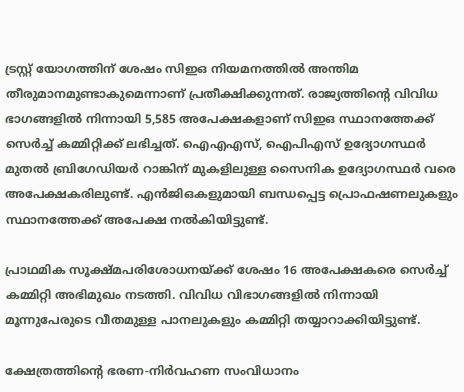ട്രസ്റ്റ് യോഗത്തിന് ശേഷം സിഇഒ നിയമനത്തിൽ അന്തിമ തീരുമാനമുണ്ടാകുമെന്നാണ് പ്രതീക്ഷിക്കുന്നത്. രാജ്യത്തിന്റെ വിവിധ ഭാഗങ്ങളിൽ നിന്നായി 5,585 അപേക്ഷകളാണ് സിഇഒ സ്ഥാനത്തേക്ക് സെർച്ച് കമ്മിറ്റിക്ക് ലഭിച്ചത്. ഐഎഎസ്, ഐപിഎസ് ഉദ്യോഗസ്ഥർ മുതൽ ബ്രിഗേഡിയർ റാങ്കിന് മുകളിലുള്ള സൈനിക ഉദ്യോഗസ്ഥർ വരെ അപേക്ഷകരിലുണ്ട്. എൻജിഒകളുമായി ബന്ധപ്പെട്ട പ്രൊഫഷണലുകളും സ്ഥാനത്തേക്ക് അപേക്ഷ നൽകിയിട്ടുണ്ട്.

പ്രാഥമിക സൂക്ഷ്മപരിശോധനയ്ക്ക് ശേഷം 16 അപേക്ഷകരെ സെർച്ച് കമ്മിറ്റി അഭിമുഖം നടത്തി. വിവിധ വിഭാഗങ്ങളിൽ നിന്നായി മൂന്നുപേരുടെ വീതമുള്ള പാനലുകളും കമ്മിറ്റി തയ്യാറാക്കിയിട്ടുണ്ട്.

ക്ഷേത്രത്തിന്റെ ഭരണ-നിർവഹണ സംവിധാനം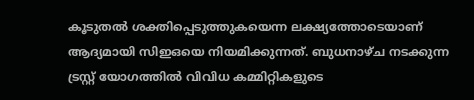കൂടുതൽ ശക്തിപ്പെടുത്തുകയെന്ന ലക്ഷ്യത്തോടെയാണ് ആദ്യമായി സിഇഒയെ നിയമിക്കുന്നത്. ബുധനാഴ്ച നടക്കുന്ന ട്രസ്റ്റ് യോഗത്തിൽ വിവിധ കമ്മിറ്റികളുടെ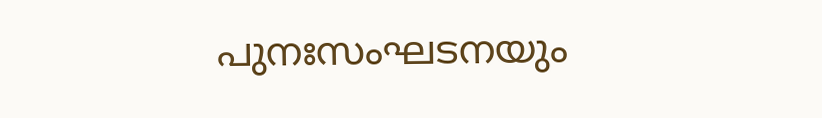പുനഃസംഘടനയും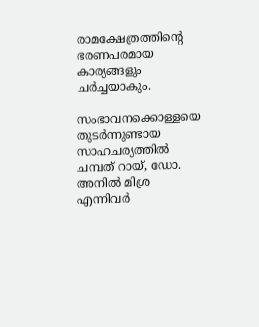രാമക്ഷേത്രത്തിന്റെ ഭരണപരമായ കാര്യങ്ങളും ചർച്ചയാകും.

സംഭാവനക്കൊള്ളയെ തുടർന്നുണ്ടായ സാഹചര്യത്തിൽ ചമ്പത് റായ്, ഡോ. അനിൽ മിശ്ര എന്നിവർ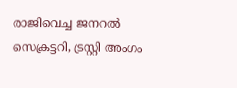രാജിവെച്ച ജനറൽ സെക്രട്ടറി, ട്രസ്റ്റി അംഗം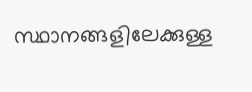സ്ഥാനങ്ങളിലേക്കുള്ള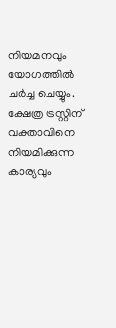നിയമനവും യോഗത്തിൽ ചർച്ച ചെയ്യും. ക്ഷേത്ര ട്രസ്റ്റിന് വക്താവിനെ നിയമിക്കുന്ന കാര്യവും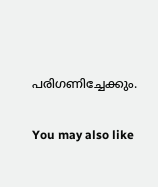പരിഗണിച്ചേക്കും.

You may also like